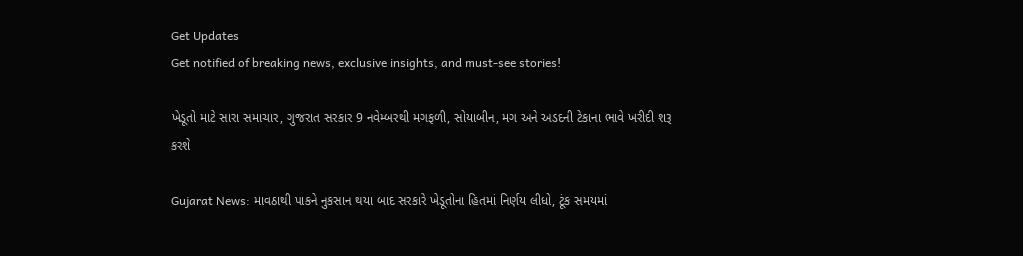Get Updates
Get notified of breaking news, exclusive insights, and must-see stories!

ખેડૂતો માટે સારા સમાચાર, ગુજરાત સરકાર 9 નવેમ્બરથી મગફળી, સોયાબીન, મગ અને અડદની ટેકાના ભાવે ખરીદી શરૂ કરશે

Gujarat News: માવઠાથી પાકને નુકસાન થયા બાદ સરકારે ખેડૂતોના હિતમાં નિર્ણય લીધો, ટૂંક સમયમાં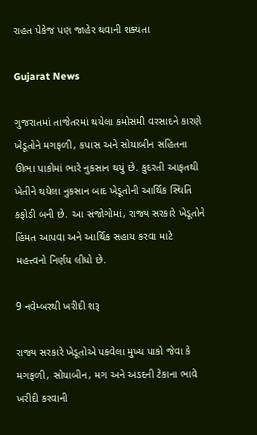રાહત પેકેજ પણ જાહેર થવાની શક્યતા

Gujarat News

ગુજરાતમાં તાજેતરમાં થયેલા કમોસમી વરસાદને કારણે ખેડૂતોને મગફળી, કપાસ અને સોયાબીન સહિતના ઊભા પાકોમાં ભારે નુકસાન થયું છે. કુદરતી આફતથી ખેતીને થયેલા નુકસાન બાદ ખેડૂતોની આર્થિક સ્થિતિ કફોડી બની છે. આ સંજોગોમાં, રાજ્ય સરકારે ખેડૂતોને હિંમત આપવા અને આર્થિક સહાય કરવા માટે મહત્ત્વનો નિર્ણય લીધો છે.

9 નવેમ્બરથી ખરીદી શરૂ

રાજ્ય સરકારે ખેડૂતોએ પકવેલા મુખ્ય પાકો જેવા કે મગફળી, સોયાબીન, મગ અને અડદની ટેકાના ભાવે ખરીદી કરવાની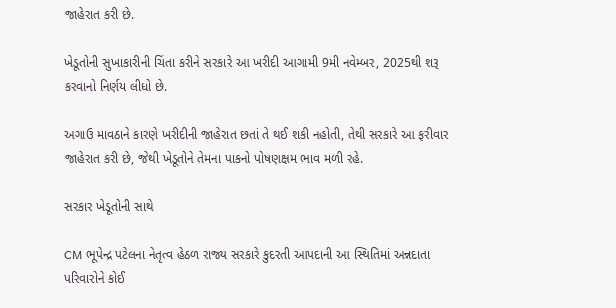જાહેરાત કરી છે.

ખેડૂતોની સુખાકારીની ચિંતા કરીને સરકારે આ ખરીદી આગામી 9મી નવેમ્બર, 2025થી શરૂ કરવાનો નિર્ણય લીધો છે.

અગાઉ માવઠાને કારણે ખરીદીની જાહેરાત છતાં તે થઈ શકી નહોતી, તેથી સરકારે આ ફરીવાર જાહેરાત કરી છે, જેથી ખેડૂતોને તેમના પાકનો પોષણક્ષમ ભાવ મળી રહે.

સરકાર ખેડૂતોની સાથે

CM ભૂપેન્દ્ર પટેલના નેતૃત્વ હેઠળ રાજ્ય સરકારે કુદરતી આપદાની આ સ્થિતિમાં અન્નદાતા પરિવારોને કોઈ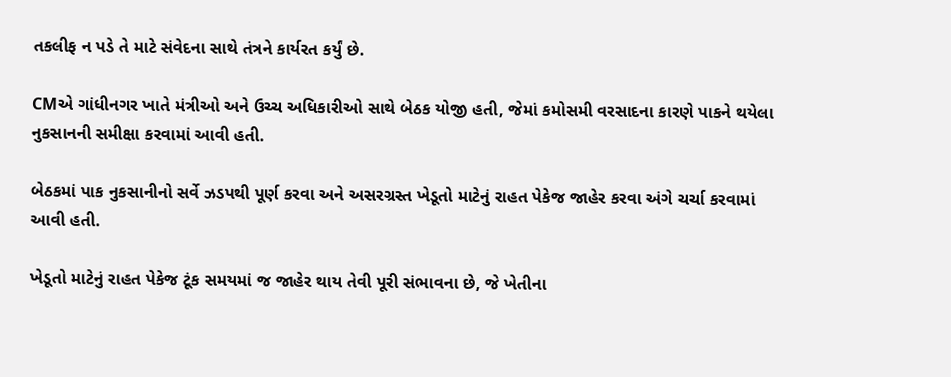તકલીફ ન પડે તે માટે સંવેદના સાથે તંત્રને કાર્યરત કર્યું છે.

CMએ ગાંધીનગર ખાતે મંત્રીઓ અને ઉચ્ચ અધિકારીઓ સાથે બેઠક યોજી હતી, જેમાં કમોસમી વરસાદના કારણે પાકને થયેલા નુકસાનની સમીક્ષા કરવામાં આવી હતી.

બેઠકમાં પાક નુકસાનીનો સર્વે ઝડપથી પૂર્ણ કરવા અને અસરગ્રસ્ત ખેડૂતો માટેનું રાહત પેકેજ જાહેર કરવા અંગે ચર્ચા કરવામાં આવી હતી.

ખેડૂતો માટેનું રાહત પેકેજ ટૂંક સમયમાં જ જાહેર થાય તેવી પૂરી સંભાવના છે, જે ખેતીના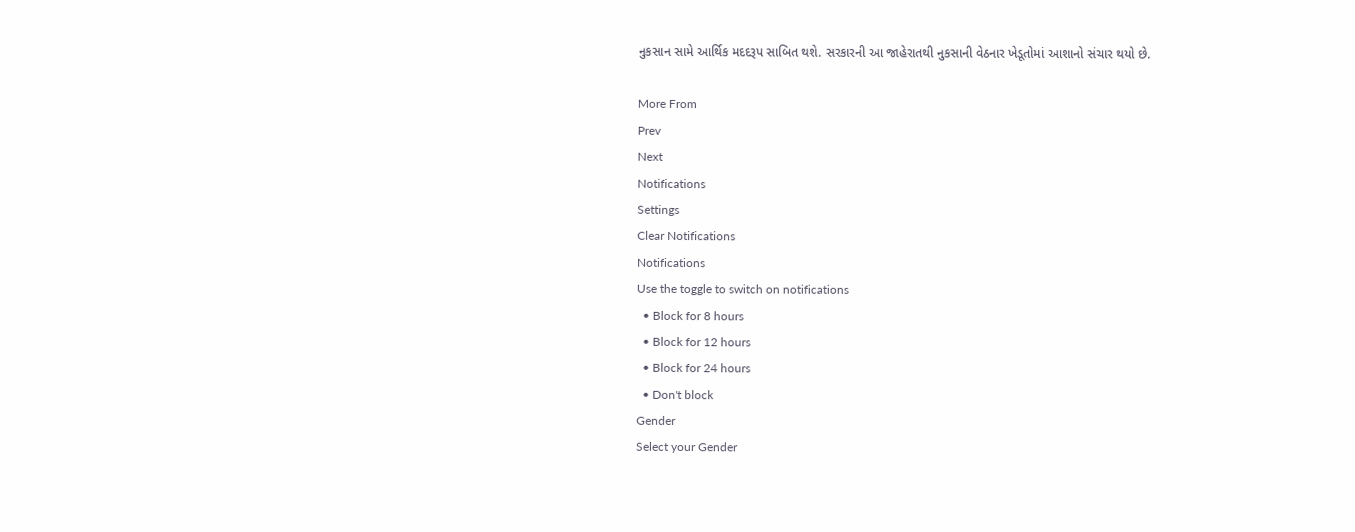નુકસાન સામે આર્થિક મદદરૂપ સાબિત થશે. સરકારની આ જાહેરાતથી નુકસાની વેઠનાર ખેડૂતોમાં આશાનો સંચાર થયો છે.

More From
Prev
Next
Notifications
Settings
Clear Notifications
Notifications
Use the toggle to switch on notifications
  • Block for 8 hours
  • Block for 12 hours
  • Block for 24 hours
  • Don't block
Gender
Select your Gender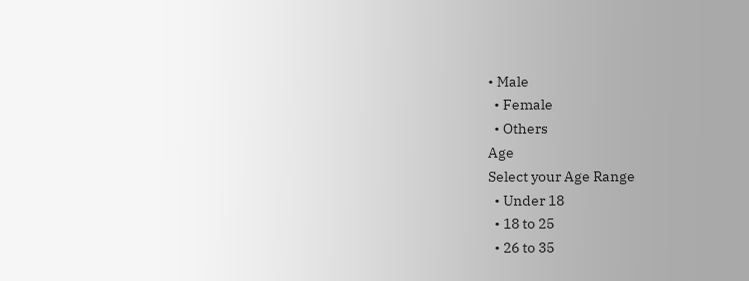• Male
  • Female
  • Others
Age
Select your Age Range
  • Under 18
  • 18 to 25
  • 26 to 35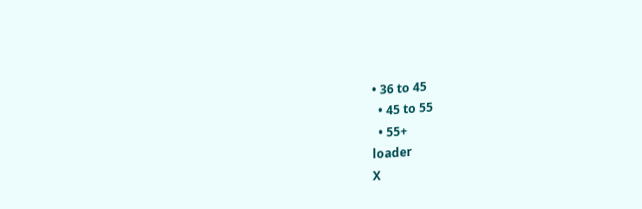• 36 to 45
  • 45 to 55
  • 55+
loader
X